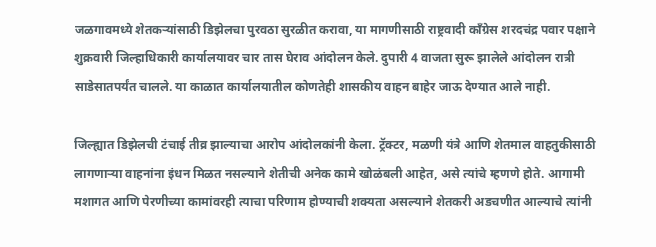जळगावमध्ये शेतकऱ्यांसाठी डिझेलचा पुरवठा सुरळीत करावा, या मागणीसाठी राष्ट्रवादी काँग्रेस शरदचंद्र पवार पक्षाने शुक्रवारी जिल्हाधिकारी कार्यालयावर चार तास घेराव आंदोलन केले. दुपारी 4 वाजता सुरू झालेले आंदोलन रात्री साडेसातपर्यंत चालले. या काळात कार्यालयातील कोणतेही शासकीय वाहन बाहेर जाऊ देण्यात आले नाही.

जिल्ह्यात डिझेलची टंचाई तीव्र झाल्याचा आरोप आंदोलकांनी केला. ट्रॅक्टर, मळणी यंत्रे आणि शेतमाल वाहतुकीसाठी लागणाऱ्या वाहनांना इंधन मिळत नसल्याने शेतीची अनेक कामे खोळंबली आहेत, असे त्यांचे म्हणणे होते. आगामी मशागत आणि पेरणीच्या कामांवरही त्याचा परिणाम होण्याची शक्यता असल्याने शेतकरी अडचणीत आल्याचे त्यांनी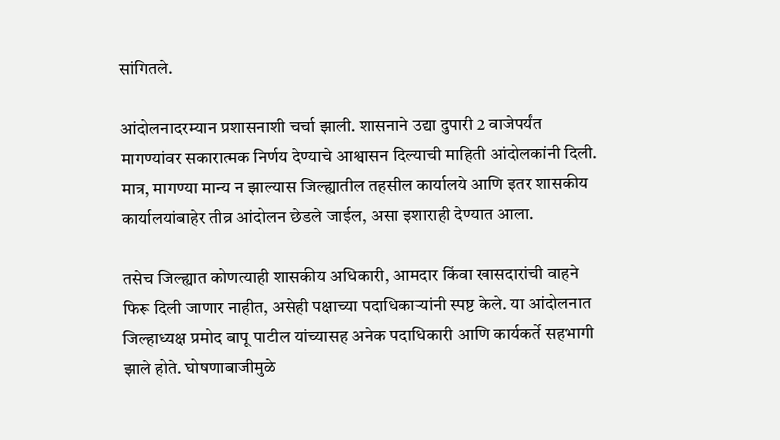सांगितले.

आंदोलनादरम्यान प्रशासनाशी चर्चा झाली. शासनाने उद्या दुपारी 2 वाजेपर्यंत मागण्यांवर सकारात्मक निर्णय देण्याचे आश्वासन दिल्याची माहिती आंदोलकांनी दिली. मात्र, मागण्या मान्य न झाल्यास जिल्ह्यातील तहसील कार्यालये आणि इतर शासकीय कार्यालयांबाहेर तीव्र आंदोलन छेडले जाईल, असा इशाराही देण्यात आला.

तसेच जिल्ह्यात कोणत्याही शासकीय अधिकारी, आमदार किंवा खासदारांची वाहने फिरू दिली जाणार नाहीत, असेही पक्षाच्या पदाधिकाऱ्यांनी स्पष्ट केले. या आंदोलनात जिल्हाध्यक्ष प्रमोद बापू पाटील यांच्यासह अनेक पदाधिकारी आणि कार्यकर्ते सहभागी झाले होते. घोषणाबाजीमुळे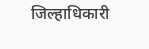जिल्हाधिकारी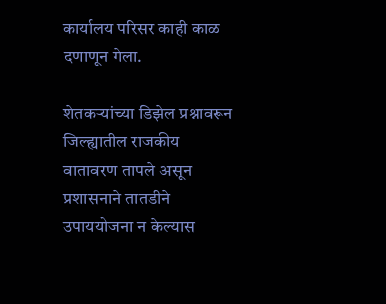कार्यालय परिसर काही काळ दणाणून गेला.

शेतकऱ्यांच्या डिझेल प्रश्नावरून जिल्ह्यातील राजकीय वातावरण तापले असून प्रशासनाने तातडीने उपाययोजना न केल्यास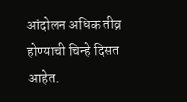आंदोलन अधिक तीव्र होण्याची चिन्हे दिसत आहेत.